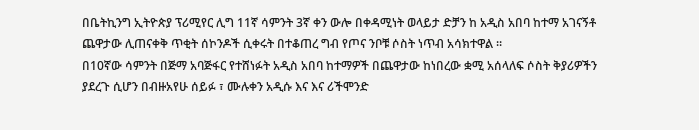በቤትኪንግ ኢትዮጵያ ፕሪሚየር ሊግ 11ኛ ሳምንት 3ኛ ቀን ውሎ በቀዳሚነት ወላይታ ድቻን ከ አዲስ አበባ ከተማ አገናኝቶ ጨዋታው ሊጠናቀቅ ጥቂት ሰኮንዶች ሲቀሩት በተቆጠረ ግብ የጦና ንቦቹ ሶስት ነጥብ አሳክተዋል ።
በ10ኛው ሳምንት በጅማ አባጅፋር የተሸነፉት አዲስ አበባ ከተማዎች በጨዋታው ከነበረው ቋሚ አሰላለፍ ሶስት ቅያሪዎችን ያደረጉ ሲሆን በብዙአየሁ ሰይፉ ፣ ሙሉቀን አዲሱ እና እና ሪችሞንድ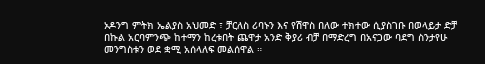ኦዶንግ ምትክ ኤልያስ አህመድ ፣ ቻርለስ ሪባኑን እና የሽዋስ በለው ተክተው ሲያስገቡ በወላይታ ድቻ በኩል አርባምንጭ ከተማን ከረቱበት ጨዋታ አንድ ቅያሪ ብቻ በማድረግ በአናጋው ባደግ ስንታየሁ መንግስቱን ወደ ቋሚ አሰላለፍ መልሰዋል ።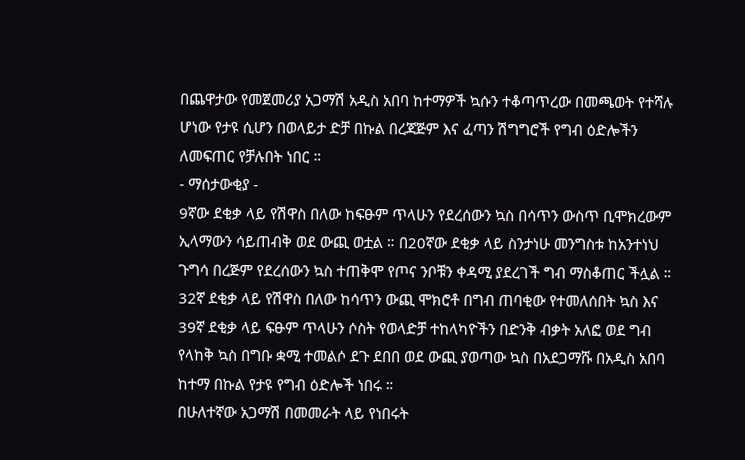በጨዋታው የመጀመሪያ አጋማሽ አዲስ አበባ ከተማዎች ኳሱን ተቆጣጥረው በመጫወት የተሻሉ ሆነው የታዩ ሲሆን በወላይታ ድቻ በኩል በረጃጅም እና ፈጣን ሽግግሮች የግብ ዕድሎችን ለመፍጠር የቻሉበት ነበር ።
- ማሰታውቂያ -
9ኛው ደቂቃ ላይ የሽዋስ በለው ከፍፁም ጥላሁን የደረሰውን ኳስ በሳጥን ውስጥ ቢሞክረውም ኢላማውን ሳይጠብቅ ወደ ውጪ ወቷል ። በ20ኛው ደቂቃ ላይ ስንታነሁ መንግስቱ ከአንተነህ ጉግሳ በረጅም የደረሰውን ኳስ ተጠቅሞ የጦና ንቦቹን ቀዳሚ ያደረገች ግብ ማስቆጠር ችሏል ።
32ኛ ደቂቃ ላይ የሽዋስ በለው ከሳጥን ውጪ ሞክሮቶ በግብ ጠባቂው የተመለሰበት ኳስ እና 39ኛ ደቂቃ ላይ ፍፁም ጥላሁን ሶስት የወላድቻ ተከላካዮችን በድንቅ ብቃት አለፎ ወደ ግብ የላከቅ ኳስ በግቡ ቋሚ ተመልሶ ደጉ ደበበ ወደ ውጪ ያወጣው ኳስ በአደጋማሹ በአዲስ አበባ ከተማ በኩል የታዩ የግብ ዕድሎች ነበሩ ።
በሁለተኛው አጋማሽ በመመራት ላይ የነበሩት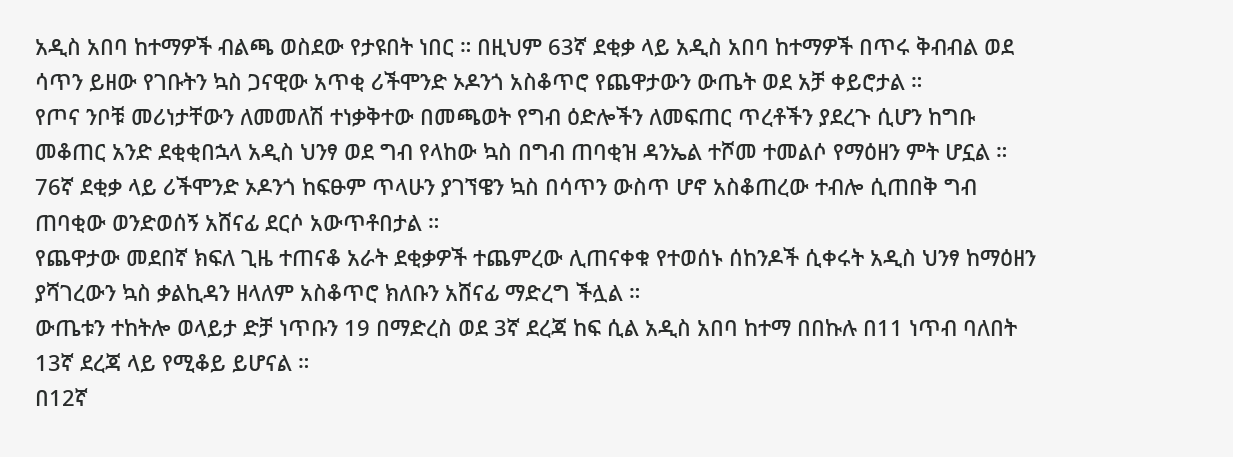አዲስ አበባ ከተማዎች ብልጫ ወስደው የታዩበት ነበር ። በዚህም 63ኛ ደቂቃ ላይ አዲስ አበባ ከተማዎች በጥሩ ቅብብል ወደ ሳጥን ይዘው የገቡትን ኳስ ጋናዊው አጥቂ ሪችሞንድ ኦዶንጎ አስቆጥሮ የጨዋታውን ውጤት ወደ አቻ ቀይሮታል ።
የጦና ንቦቹ መሪነታቸውን ለመመለሽ ተነቃቅተው በመጫወት የግብ ዕድሎችን ለመፍጠር ጥረቶችን ያደረጉ ሲሆን ከግቡ መቆጠር አንድ ደቂቂበኋላ አዲስ ህንፃ ወደ ግብ የላከው ኳስ በግብ ጠባቂዝ ዳንኤል ተሾመ ተመልሶ የማዕዘን ምት ሆኗል ። 76ኛ ደቂቃ ላይ ሪችሞንድ ኦዶንጎ ከፍፁም ጥላሁን ያገኘዌን ኳስ በሳጥን ውስጥ ሆኖ አስቆጠረው ተብሎ ሲጠበቅ ግብ ጠባቂው ወንድወሰኝ አሸናፊ ደርሶ አውጥቶበታል ።
የጨዋታው መደበኛ ክፍለ ጊዜ ተጠናቆ አራት ደቂቃዎች ተጨምረው ሊጠናቀቁ የተወሰኑ ሰከንዶች ሲቀሩት አዲስ ህንፃ ከማዕዘን ያሻገረውን ኳስ ቃልኪዳን ዘላለም አስቆጥሮ ክለቡን አሸናፊ ማድረግ ችሏል ።
ውጤቱን ተከትሎ ወላይታ ድቻ ነጥቡን 19 በማድረስ ወደ 3ኛ ደረጃ ከፍ ሲል አዲስ አበባ ከተማ በበኩሉ በ11 ነጥብ ባለበት 13ኛ ደረጃ ላይ የሚቆይ ይሆናል ።
በ12ኛ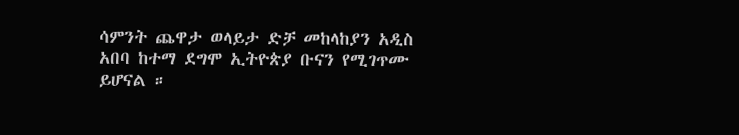ሳምንት ጨዋታ ወላይታ ድቻ መከላከያን አዲስ አበባ ከተማ ደግሞ ኢትዮጵያ ቡናን የሚገጥሙ ይሆናል ።